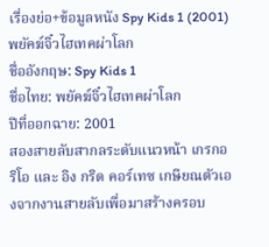เรื่องย่อ+ข้อมูลหนัง Spy Kids 1 (2001) พยัคฆ์จิ๋วไฮเทคผ่าโลก
ชื่ออังกฤษ: Spy Kids 1
ชื่อไทย: พยัคฆ์จิ๋วไฮเทคผ่าโลก
ปีที่ออกฉาย: 2001
สองสายลับสากลระดับแนวหน้า เกรกอริโอ และ อิง กริด คอร์เทซ เกษียณตัวเองจากงานสายลับเพื่อมาสร้างครอบ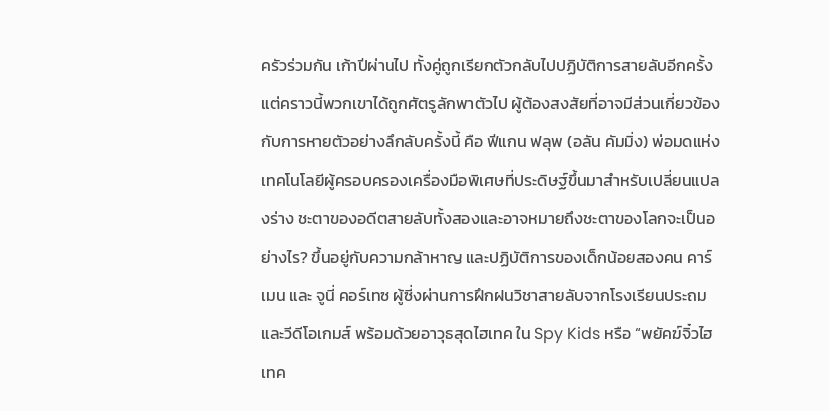ครัวร่วมกัน เก้าปีผ่านไป ทั้งคู่ถูกเรียกตัวกลับไปปฏิบัติการสายลับอีกครั้ง แต่คราวนี้พวกเขาได้ถูกศัตรูลักพาตัวไป ผู้ต้องสงสัยที่อาจมีส่วนเกี่ยวข้องกับการหายตัวอย่างลึกลับครั้งนี้ คือ ฟีแกน ฟลุพ (อลัน คัมมิ่ง) พ่อมดแห่งเทคโนโลยีผู้ครอบครองเครื่องมือพิเศษที่ประดิษฐ์ขึ้นมาสำหรับเปลี่ยนแปลงร่าง ชะตาของอดีตสายลับทั้งสองและอาจหมายถึงชะตาของโลกจะเป็นอย่างไร? ขึ้นอยู่กับความกล้าหาญ และปฏิบัติการของเด็กน้อยสองคน คาร์เมน และ จูนี่ คอร์เทซ ผู้ซี่งผ่านการฝึกฝนวิชาสายลับจากโรงเรียนประถม และวีดีโอเกมส์ พร้อมด้วยอาวุธสุดไฮเทค ใน Spy Kids หรือ “พยัคฆ์จิ๋วไฮเทค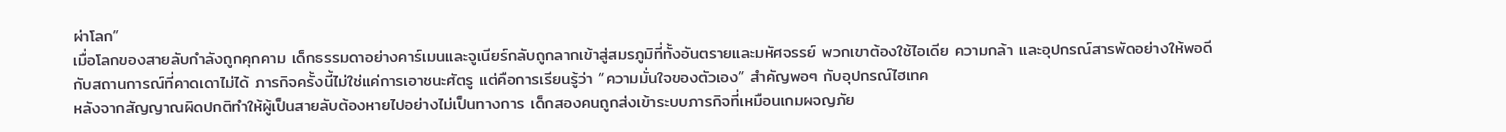ผ่าโลก”
เมื่อโลกของสายลับกำลังถูกคุกคาม เด็กธรรมดาอย่างคาร์เมนและจูเนียร์กลับถูกลากเข้าสู่สมรภูมิที่ทั้งอันตรายและมหัศจรรย์ พวกเขาต้องใช้ไอเดีย ความกล้า และอุปกรณ์สารพัดอย่างให้พอดีกับสถานการณ์ที่คาดเดาไม่ได้ ภารกิจครั้งนี้ไม่ใช่แค่การเอาชนะศัตรู แต่คือการเรียนรู้ว่า “ความมั่นใจของตัวเอง” สำคัญพอๆ กับอุปกรณ์ไฮเทค
หลังจากสัญญาณผิดปกติทำให้ผู้เป็นสายลับต้องหายไปอย่างไม่เป็นทางการ เด็กสองคนถูกส่งเข้าระบบภารกิจที่เหมือนเกมผจญภัย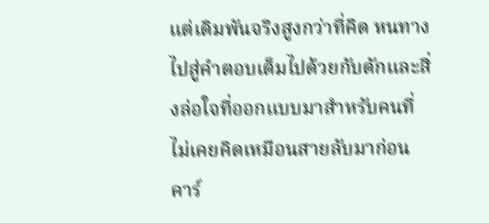แต่เดิมพันจริงสูงกว่าที่คิด หนทางไปสู่คำตอบเต็มไปด้วยกับดักและสิ่งล่อใจที่ออกแบบมาสำหรับคนที่ไม่เคยคิดเหมือนสายลับมาก่อน คาร์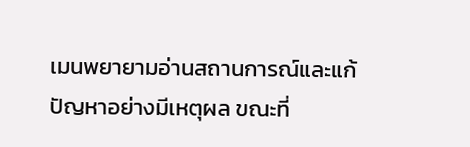เมนพยายามอ่านสถานการณ์และแก้ปัญหาอย่างมีเหตุผล ขณะที่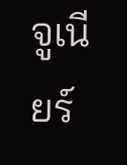จูเนียร์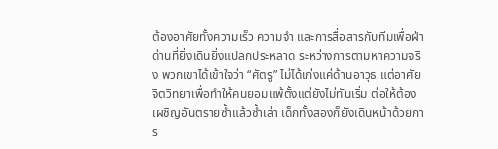ต้องอาศัยทั้งความเร็ว ความจำ และการสื่อสารกับทีมเพื่อฝ่าด่านที่ยิ่งเดินยิ่งแปลกประหลาด ระหว่างการตามหาความจริง พวกเขาได้เข้าใจว่า “ศัตรู” ไม่ได้เก่งแค่ด้านอาวุธ แต่อาศัยจิตวิทยาเพื่อทำให้คนยอมแพ้ตั้งแต่ยังไม่ทันเริ่ม ต่อให้ต้องเผชิญอันตรายซ้ำแล้วซ้ำเล่า เด็กทั้งสองก็ยังเดินหน้าด้วยการ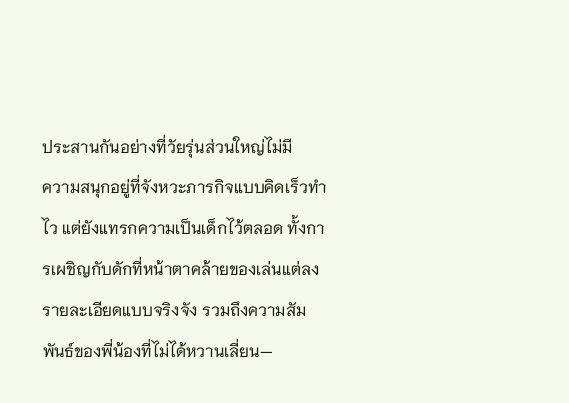ประสานกันอย่างที่วัยรุ่นส่วนใหญ่ไม่มี
ความสนุกอยู่ที่จังหวะภารกิจแบบคิดเร็วทำไว แต่ยังแทรกความเป็นเด็กไว้ตลอด ทั้งการเผชิญกับดักที่หน้าตาคล้ายของเล่นแต่ลงรายละเอียดแบบจริงจัง รวมถึงความสัมพันธ์ของพี่น้องที่ไม่ได้หวานเลี่ยน—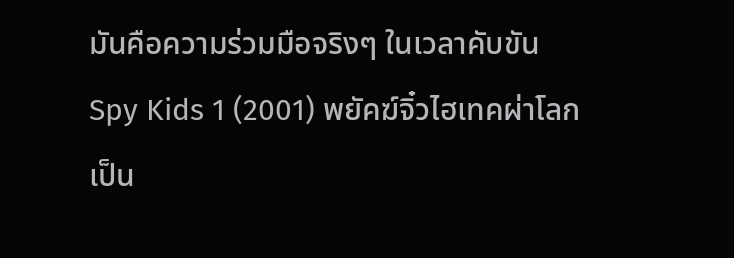มันคือความร่วมมือจริงๆ ในเวลาคับขัน
Spy Kids 1 (2001) พยัคฆ์จิ๋วไฮเทคผ่าโลก เป็น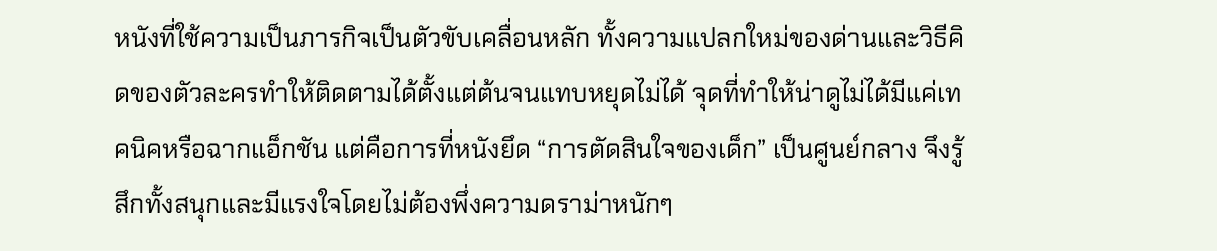หนังที่ใช้ความเป็นภารกิจเป็นตัวขับเคลื่อนหลัก ทั้งความแปลกใหม่ของด่านและวิธีคิดของตัวละครทำให้ติดตามได้ตั้งแต่ต้นจนแทบหยุดไม่ได้ จุดที่ทำให้น่าดูไม่ได้มีแค่เทคนิคหรือฉากแอ็กชัน แต่คือการที่หนังยึด “การตัดสินใจของเด็ก” เป็นศูนย์กลาง จึงรู้สึกทั้งสนุกและมีแรงใจโดยไม่ต้องพึ่งความดราม่าหนักๆ